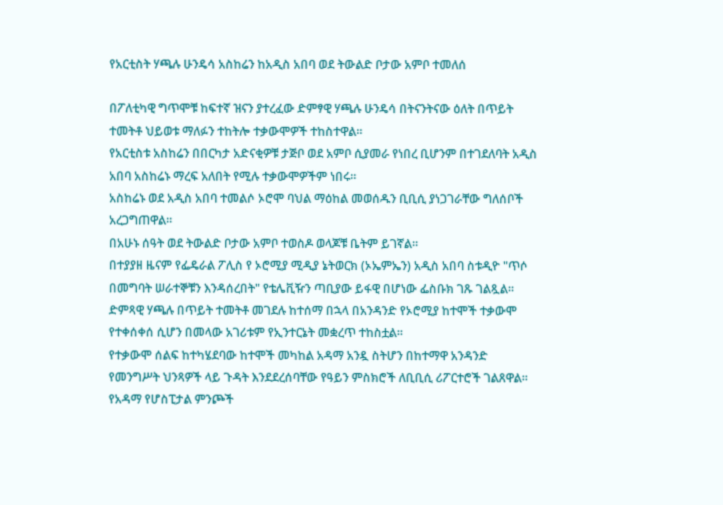የአርቲስት ሃጫሉ ሁንዴሳ አስከሬን ከአዲስ አበባ ወደ ትውልድ ቦታው አምቦ ተመለሰ

በፖለቲካዊ ግጥሞቹ ከፍተኛ ዝናን ያተረፈው ድምፃዊ ሃጫሉ ሁንዴሳ በትናንትናው ዕለት በጥይት ተመትቶ ህይወቱ ማለፉን ተከትሎ ተቃውሞዎች ተከስተዋል።
የአርቲስቱ አስከሬን በበርካታ አድናቂዎቹ ታጅቦ ወደ አምቦ ሲያመራ የነበረ ቢሆንም በተገደለባት አዲስ አበባ አስከሬኑ ማረፍ አለበት የሚሉ ተቃውሞዎችም ነበሩ።
አስከሬኑ ወደ አዲስ አበባ ተመልሶ ኦሮሞ ባህል ማዕከል መወሰዱን ቢቢሲ ያነጋገራቸው ግለሰቦች አረጋግጠዋል።
በአሁኑ ሰዓት ወደ ትውልድ ቦታው አምቦ ተወስዶ ወላጆቹ ቤትም ይገኛል።
በተያያዘ ዜናም የፌዴራል ፖሊስ የ ኦሮሚያ ሚዲያ ኔትወርክ (ኦኤምኤን) አዲስ አበባ ስቱዲዮ "ጥሶ በመግባት ሠራተኞቹን እንዳሰረበት" የቴሌቪዥን ጣቢያው ይፋዊ በሆነው ፌስቡክ ገጹ ገልጿል።
ድምጻዊ ሃጫሉ በጥይት ተመትቶ መገደሉ ከተሰማ በኋላ በአንዳንድ የኦሮሚያ ከተሞች ተቃውሞ የተቀሰቀሰ ሲሆን በመላው አገሪቱም የኢንተርኔት መቋረጥ ተከስቷል።
የተቃውሞ ሰልፍ ከተካሄደባው ከተሞች መካከል አዳማ አንዷ ስትሆን በከተማዋ አንዳንድ የመንግሥት ህንጻዎች ላይ ጉዳት እንደደረሰባቸው የዓይን ምስክሮች ለቢቢሲ ሪፖርተሮች ገልጸዋል።
የአዳማ የሆስፒታል ምንጮች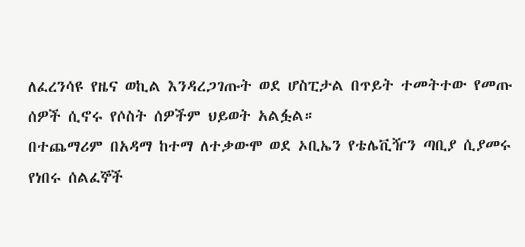ለፈረንሳዩ የዜና ወኪል እንዳረጋገጡት ወደ ሆስፒታል በጥይት ተመትተው የመጡ ሰዎች ሲኖሩ የሶስት ሰዎችም ህይወት አልፏል።
በተጨማሪም በአዳማ ከተማ ለተቃውሞ ወደ ኦቢኤን የቴሌቪዥን ጣቢያ ሲያመሩ የነበሩ ሰልፈኞች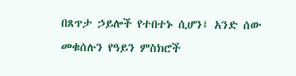በጸጥታ ኃይሎች የተበተኑ ሲሆን፤ አንድ ሰው መቁሰሉን የዓይን ምስክሮች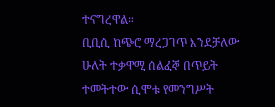ተናግረዋል።
ቢቢሲ ከጭሮ ማረጋገጥ እንደቻለው ሁለት ተቃዋሚ ሰልፈኞ በጥይት ተመትተው ሲሞቱ የመንግሥት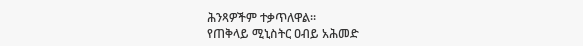ሕንጻዎችም ተቃጥለዋል።
የጠቅላይ ሚኒስትር ዐብይ አሕመድ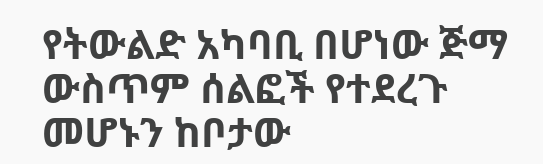የትውልድ አካባቢ በሆነው ጅማ ውስጥም ሰልፎች የተደረጉ መሆኑን ከቦታው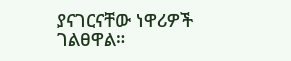ያናገርናቸው ነዋሪዎች ገልፀዋል።